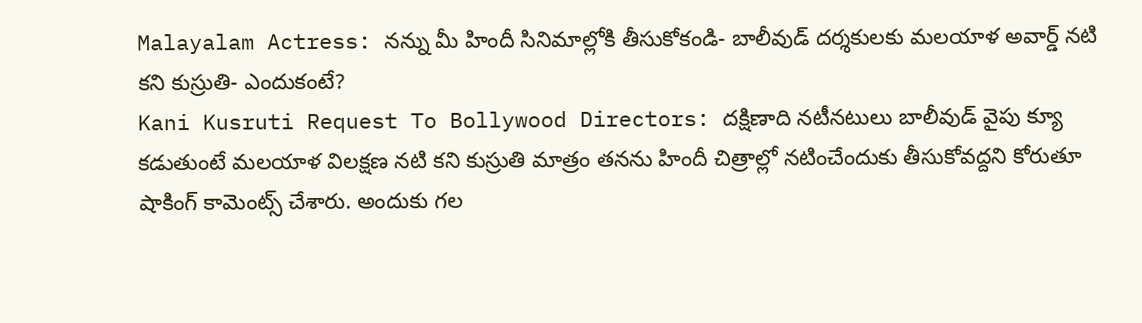Malayalam Actress: నన్ను మీ హిందీ సినిమాల్లోకి తీసుకోకండి- బాలీవుడ్ దర్శకులకు మలయాళ అవార్డ్ నటి కని కుస్రుతి- ఎందుకంటే?
Kani Kusruti Request To Bollywood Directors: దక్షిణాది నటీనటులు బాలీవుడ్ వైపు క్యూ కడుతుంటే మలయాళ విలక్షణ నటి కని కుస్రుతి మాత్రం తనను హిందీ చిత్రాల్లో నటించేందుకు తీసుకోవద్దని కోరుతూ షాకింగ్ కామెంట్స్ చేశారు. అందుకు గల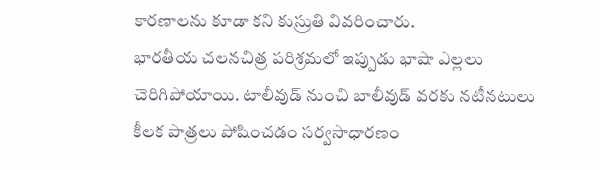కారణాలను కూడా కని కుస్రుతి వివరించారు.
భారతీయ చలనచిత్ర పరిశ్రమలో ఇప్పుడు భాషా ఎల్లలు చెరిగిపోయాయి. టాలీవుడ్ నుంచి బాలీవుడ్ వరకు నటీనటులు కీలక పాత్రలు పోషించడం సర్వసాధారణం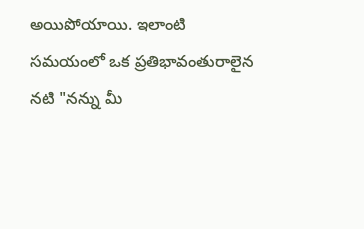అయిపోయాయి. ఇలాంటి సమయంలో ఒక ప్రతిభావంతురాలైన నటి "నన్ను మీ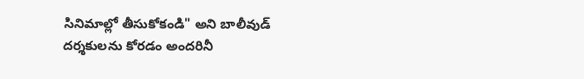సినిమాల్లో తీసుకోకండి" అని బాలీవుడ్ దర్శకులను కోరడం అందరినీ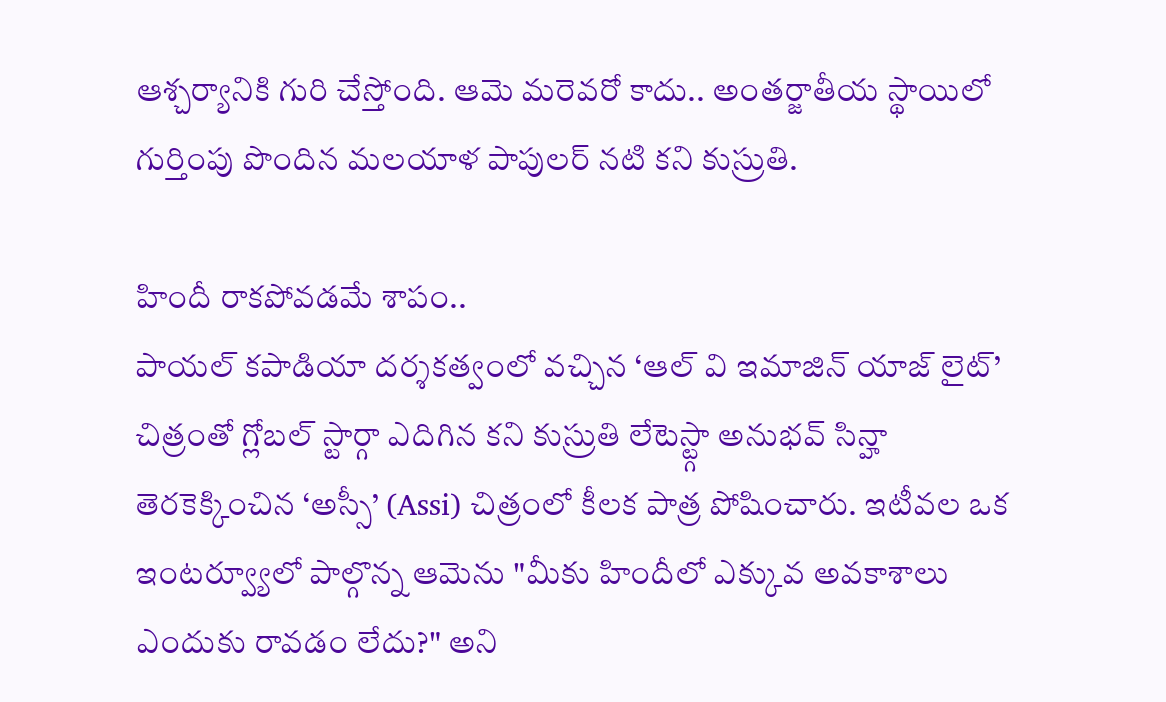ఆశ్చర్యానికి గురి చేస్తోంది. ఆమె మరెవరో కాదు.. అంతర్జాతీయ స్థాయిలో గుర్తింపు పొందిన మలయాళ పాపులర్ నటి కని కుస్రుతి.

హిందీ రాకపోవడమే శాపం..
పాయల్ కపాడియా దర్శకత్వంలో వచ్చిన ‘ఆల్ వి ఇమాజిన్ యాజ్ లైట్’ చిత్రంతో గ్లోబల్ స్టార్గా ఎదిగిన కని కుస్రుతి లేటెస్ట్గా అనుభవ్ సిన్హా తెరకెక్కించిన ‘అస్సీ’ (Assi) చిత్రంలో కీలక పాత్ర పోషించారు. ఇటీవల ఒక ఇంటర్వ్యూలో పాల్గొన్న ఆమెను "మీకు హిందీలో ఎక్కువ అవకాశాలు ఎందుకు రావడం లేదు?" అని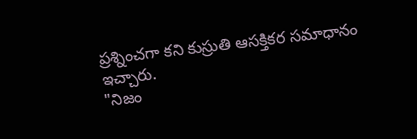ప్రశ్నించగా కని కుస్రుతి ఆసక్తికర సమాధానం ఇచ్చారు.
"నిజం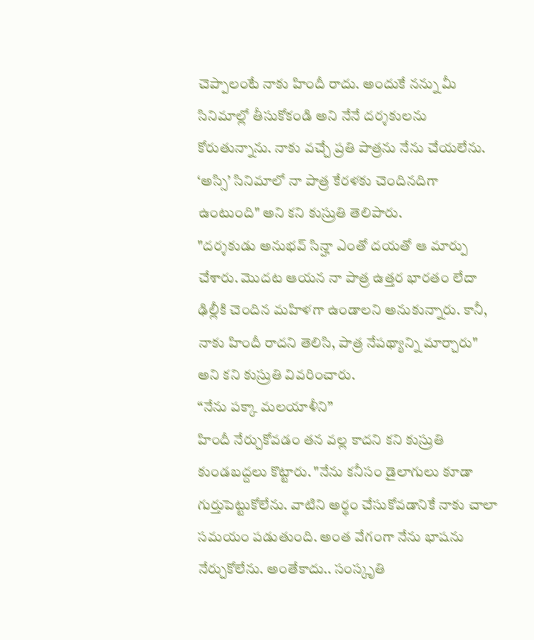చెప్పాలంటే నాకు హిందీ రాదు. అందుకే నన్ను మీ సినిమాల్లో తీసుకోకండి అని నేనే దర్శకులను కోరుతున్నాను. నాకు వచ్చే ప్రతి పాత్రను నేను చేయలేను. ‘అస్సి’ సినిమాలో నా పాత్ర కేరళకు చెందినదిగా ఉంటుంది" అని కని కుస్రుతి తెలిపారు.
"దర్శకుడు అనుభవ్ సిన్హా ఎంతో దయతో ఆ మార్పు చేశారు. మొదట ఆయన నా పాత్ర ఉత్తర భారతం లేదా ఢిల్లీకి చెందిన మహిళగా ఉండాలని అనుకున్నారు. కానీ, నాకు హిందీ రాదని తెలిసి, పాత్ర నేపథ్యాన్ని మార్చారు" అని కని కుస్రుతి వివరించారు.
“నేను పక్కా మలయాళీని”
హిందీ నేర్చుకోవడం తన వల్ల కాదని కని కుస్రుతి కుండబద్దలు కొట్టారు. "నేను కనీసం డైలాగులు కూడా గుర్తుపెట్టుకోలేను. వాటిని అర్థం చేసుకోవడానికే నాకు చాలా సమయం పడుతుంది. అంత వేగంగా నేను భాషను నేర్చుకోలేను. అంతేకాదు.. సంస్కృతి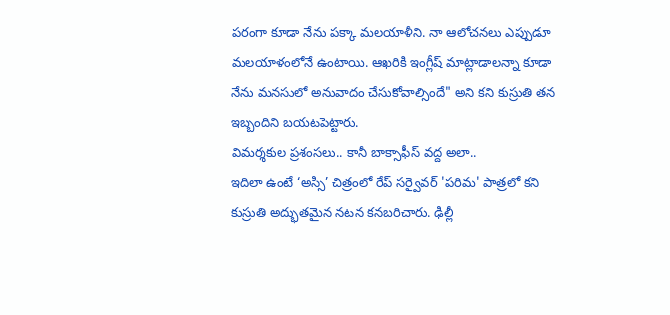పరంగా కూడా నేను పక్కా మలయాళీని. నా ఆలోచనలు ఎప్పుడూ మలయాళంలోనే ఉంటాయి. ఆఖరికి ఇంగ్లీష్ మాట్లాడాలన్నా కూడా నేను మనసులో అనువాదం చేసుకోవాల్సిందే" అని కని కుస్రుతి తన ఇబ్బందిని బయటపెట్టారు.
విమర్శకుల ప్రశంసలు.. కానీ బాక్సాఫీస్ వద్ద అలా..
ఇదిలా ఉంటే ‘అస్సి’ చిత్రంలో రేప్ సర్వైవర్ 'పరిమ' పాత్రలో కని కుస్రుతి అద్భుతమైన నటన కనబరిచారు. ఢిల్లీ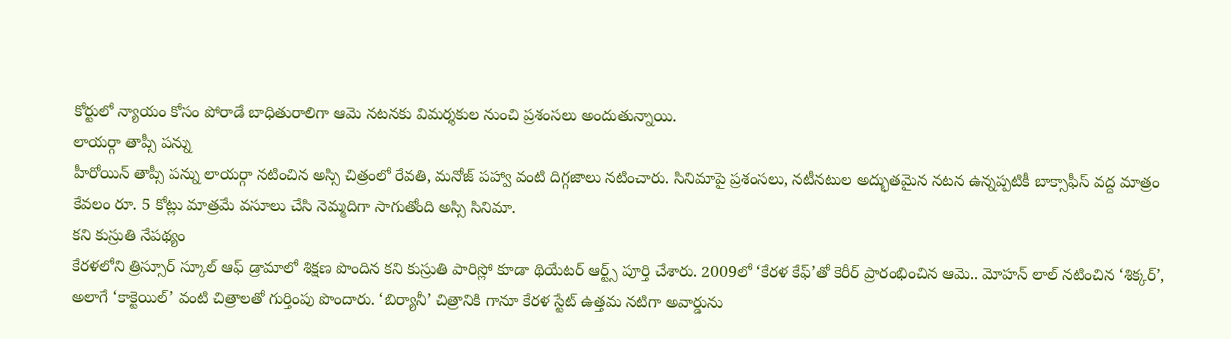కోర్టులో న్యాయం కోసం పోరాడే బాధితురాలిగా ఆమె నటనకు విమర్శకుల నుంచి ప్రశంసలు అందుతున్నాయి.
లాయర్గా తాప్సీ పన్ను
హీరోయిన్ తాప్సీ పన్ను లాయర్గా నటించిన అస్సి చిత్రంలో రేవతి, మనోజ్ పహ్వా వంటి దిగ్గజాలు నటించారు. సినిమాపై ప్రశంసలు, నటీనటుల అద్భుతమైన నటన ఉన్నప్పటికీ బాక్సాఫీస్ వద్ద మాత్రం కేవలం రూ. 5 కోట్లు మాత్రమే వసూలు చేసి నెమ్మదిగా సాగుతోంది అస్సి సినిమా.
కని కుస్రుతి నేపథ్యం
కేరళలోని త్రిస్సూర్ స్కూల్ ఆఫ్ డ్రామాలో శిక్షణ పొందిన కని కుస్రుతి పారిస్లో కూడా థియేటర్ ఆర్ట్స్ పూర్తి చేశారు. 2009లో ‘కేరళ కేఫ్’తో కెరీర్ ప్రారంభించిన ఆమె.. మోహన్ లాల్ నటించిన ‘శిక్కర్’, అలాగే ‘కాక్టెయిల్’ వంటి చిత్రాలతో గుర్తింపు పొందారు. ‘బిర్యానీ’ చిత్రానికి గానూ కేరళ స్టేట్ ఉత్తమ నటిగా అవార్డును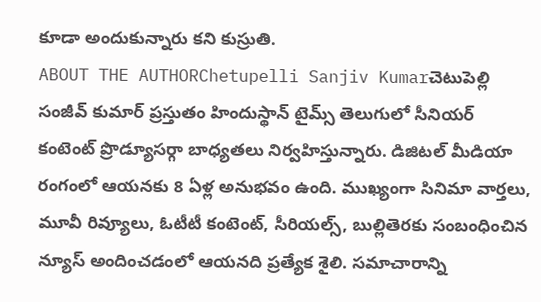కూడా అందుకున్నారు కని కుస్రుతి.
ABOUT THE AUTHORChetupelli Sanjiv Kumarచెటుపెల్లి సంజీవ్ కుమార్ ప్రస్తుతం హిందుస్థాన్ టైమ్స్ తెలుగులో సీనియర్ కంటెంట్ ప్రొడ్యూసర్గా బాధ్యతలు నిర్వహిస్తున్నారు. డిజిటల్ మీడియా రంగంలో ఆయనకు 8 ఏళ్ల అనుభవం ఉంది. ముఖ్యంగా సినిమా వార్తలు, మూవీ రివ్యూలు, ఓటీటీ కంటెంట్, సీరియల్స్, బుల్లితెరకు సంబంధించిన న్యూస్ అందించడంలో ఆయనది ప్రత్యేక శైలి. సమాచారాన్ని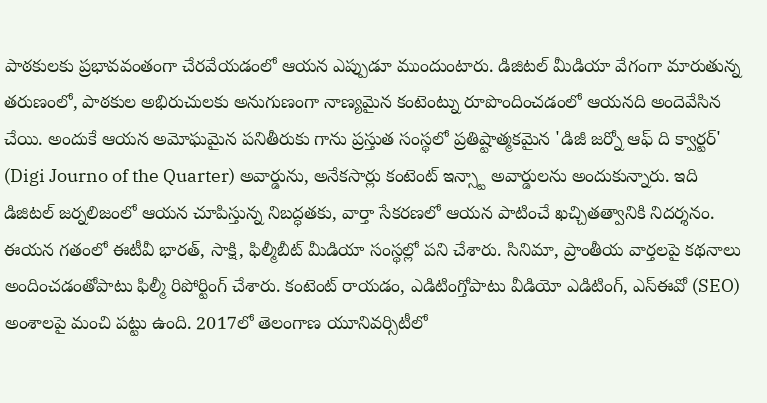పాఠకులకు ప్రభావవంతంగా చేరవేయడంలో ఆయన ఎప్పుడూ ముందుంటారు. డిజిటల్ మీడియా వేగంగా మారుతున్న తరుణంలో, పాఠకుల అభిరుచులకు అనుగుణంగా నాణ్యమైన కంటెంట్ను రూపొందించడంలో ఆయనది అందెవేసిన చేయి. అందుకే ఆయన అమోఘమైన పనితీరుకు గాను ప్రస్తుత సంస్థలో ప్రతిష్టాత్మకమైన 'డిజీ జర్నో ఆఫ్ ది క్వార్టర్' (Digi Journo of the Quarter) అవార్డును, అనేకసార్లు కంటెంట్ ఇన్స్టా అవార్డులను అందుకున్నారు. ఇది డిజిటల్ జర్నలిజంలో ఆయన చూపిస్తున్న నిబద్ధతకు, వార్తా సేకరణలో ఆయన పాటించే ఖచ్చితత్వానికి నిదర్శనం. ఈయన గతంలో ఈటీవీ భారత్, సాక్షి, ఫిల్మీబీట్ మీడియా సంస్థల్లో పని చేశారు. సినిమా, ప్రాంతీయ వార్తలపై కథనాలు అందించడంతోపాటు ఫిల్మీ రిపోర్టింగ్ చేశారు. కంటెంట్ రాయడం, ఎడిటింగ్తోపాటు వీడియో ఎడిటింగ్, ఎస్ఈవో (SEO) అంశాలపై మంచి పట్టు ఉంది. 2017లో తెలంగాణ యూనివర్సిటీలో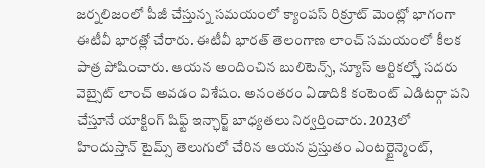జర్నలిజంలో పీజీ చేస్తున్న సమయంలో క్యాంపస్ రిక్రూట్ మెంట్లో భాగంగా ఈటీవీ భారత్లో చేరారు. ఈటీవీ భారత్ తెలంగాణ లాంచ్ సమయంలో కీలక పాత్ర పోషించారు. ఆయన అందించిన బులిటెన్స్, న్యూస్ ఆర్టికల్స్తో సదరు వెబ్సైట్ లాంచ్ అవడం విశేషం. అనంతరం ఏడాదికి కంటెంట్ ఎడిటర్గా పని చేస్తూనే యాక్టింగ్ షిఫ్ట్ ఇన్ఛార్జ్ బాధ్యతలు నిర్వర్తించారు. 2023లో హిందుస్తాన్ టైమ్స్ తెలుగులో చేరిన ఆయన ప్రస్తుతం ఎంటర్టైన్మెంట్,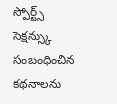స్పోర్ట్స్ సెక్షన్స్కు సంబంధించిన కథనాలను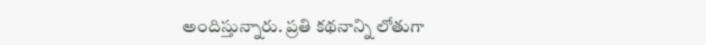అందిస్తున్నారు. ప్రతి కథనాన్ని లోతుగా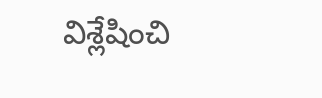విశ్లేషించి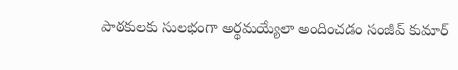పాఠకులకు సులభంగా అర్థమయ్యేలా అందించడం సంజీవ్ కుమార్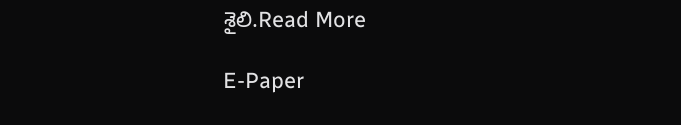శైలి.Read More

E-Paper